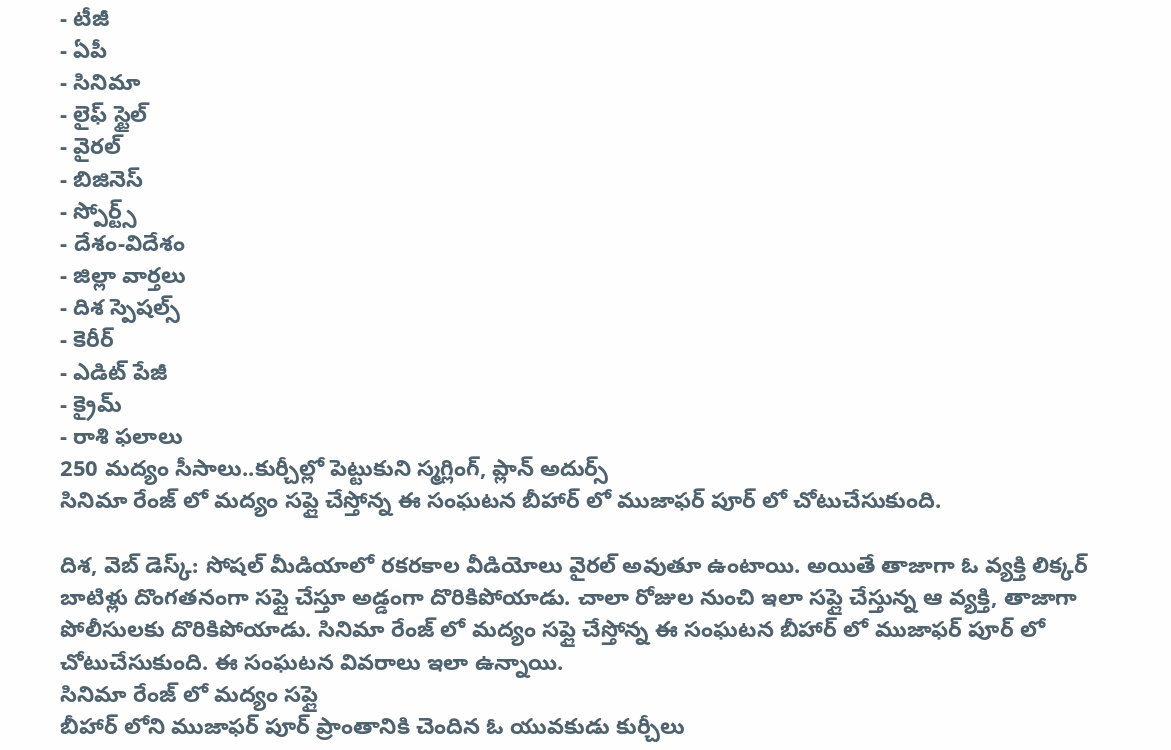- టీజీ
- ఏపీ
- సినిమా
- లైఫ్ స్టైల్
- వైరల్
- బిజినెస్
- స్పోర్ట్స్
- దేశం-విదేశం
- జిల్లా వార్తలు
- దిశ స్పెషల్స్
- కెరీర్
- ఎడిట్ పేజీ
- క్రైమ్
- రాశి ఫలాలు
250 మద్యం సీసాలు..కుర్చీల్లో పెట్టుకుని స్మగ్లింగ్, ప్లాన్ అదుర్స్
సినిమా రేంజ్ లో మద్యం సప్లై చేస్తోన్న ఈ సంఘటన బీహార్ లో ముజాఫర్ పూర్ లో చోటుచేసుకుంది.

దిశ, వెబ్ డెస్క్: సోషల్ మీడియాలో రకరకాల వీడియోలు వైరల్ అవుతూ ఉంటాయి. అయితే తాజాగా ఓ వ్యక్తి లిక్కర్ బాటిళ్లు దొంగతనంగా సప్లై చేస్తూ అడ్డంగా దొరికిపోయాడు. చాలా రోజుల నుంచి ఇలా సప్లై చేస్తున్న ఆ వ్యక్తి, తాజాగా పోలీసులకు దొరికిపోయాడు. సినిమా రేంజ్ లో మద్యం సప్లై చేస్తోన్న ఈ సంఘటన బీహార్ లో ముజాఫర్ పూర్ లో చోటుచేసుకుంది. ఈ సంఘటన వివరాలు ఇలా ఉన్నాయి.
సినిమా రేంజ్ లో మద్యం సప్లై
బీహార్ లోని ముజాఫర్ పూర్ ప్రాంతానికి చెందిన ఓ యువకుడు కుర్చీలు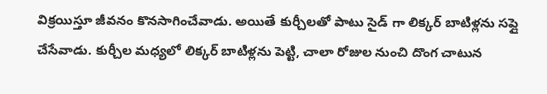విక్రయిస్తూ జీవనం కొనసాగించేవాడు. అయితే కుర్చీలతో పాటు సైడ్ గా లిక్కర్ బాటిళ్లను సప్లై చేసేవాడు. కుర్చీల మధ్యలో లిక్కర్ బాటిళ్లను పెట్టి, చాలా రోజుల నుంచి దొంగ చాటున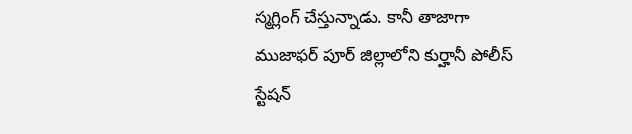స్మగ్లింగ్ చేస్తున్నాడు. కానీ తాజాగా ముజాఫర్ పూర్ జిల్లాలోని కుర్హానీ పోలీస్ స్టేషన్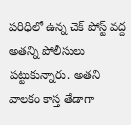పరిధిలో ఉన్న చెక్ పోస్ట్ వద్ద అతన్ని పోలీసులు పట్టుకున్నారు. అతని వాలకం కాస్త తేడాగా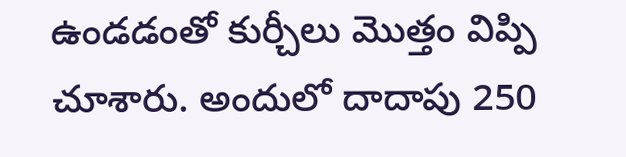ఉండడంతో కుర్చీలు మొత్తం విప్పి చూశారు. అందులో దాదాపు 250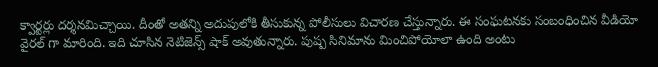క్వార్టర్లు దర్శనమిచ్చాయి. దీంతో అతన్ని అదుపులోకి తీసుకున్న పోలీసులు విచారణ చేస్తున్నారు. ఈ సంఘటనకు సంబంధించిన వీడియో వైరల్ గా మారింది. ఇది చూసిన నెటిజెన్స్ షాక్ అవుతున్నారు. పుష్ప సినిమాను మించిపోయోలా ఉంది అంటు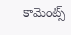కామెంట్స్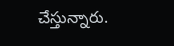చేస్తున్నారు.